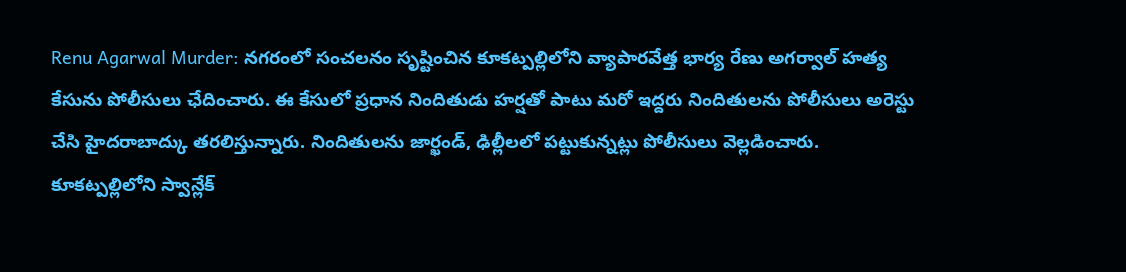Renu Agarwal Murder: నగరంలో సంచలనం సృష్టించిన కూకట్పల్లిలోని వ్యాపారవేత్త భార్య రేణు అగర్వాల్ హత్య కేసును పోలీసులు ఛేదించారు. ఈ కేసులో ప్రధాన నిందితుడు హర్షతో పాటు మరో ఇద్దరు నిందితులను పోలీసులు అరెస్టు చేసి హైదరాబాద్కు తరలిస్తున్నారు. నిందితులను జార్ఖండ్, ఢిల్లీలలో పట్టుకున్నట్లు పోలీసులు వెల్లడించారు.
కూకట్పల్లిలోని స్వాన్లేక్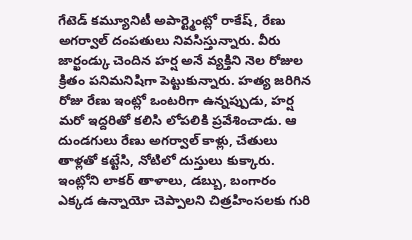గేటెడ్ కమ్యూనిటీ అపార్ట్మెంట్లో రాకేష్, రేణు అగర్వాల్ దంపతులు నివసిస్తున్నారు. వీరు జార్ఖండ్కు చెందిన హర్ష అనే వ్యక్తిని నెల రోజుల క్రితం పనిమనిషిగా పెట్టుకున్నారు. హత్య జరిగిన రోజు రేణు ఇంట్లో ఒంటరిగా ఉన్నప్పుడు, హర్ష మరో ఇద్దరితో కలిసి లోపలికి ప్రవేశించాడు. ఆ దుండగులు రేణు అగర్వాల్ కాళ్లు, చేతులు తాళ్లతో కట్టేసి, నోటిలో దుస్తులు కుక్కారు. ఇంట్లోని లాకర్ తాళాలు, డబ్బు, బంగారం ఎక్కడ ఉన్నాయో చెప్పాలని చిత్రహింసలకు గురి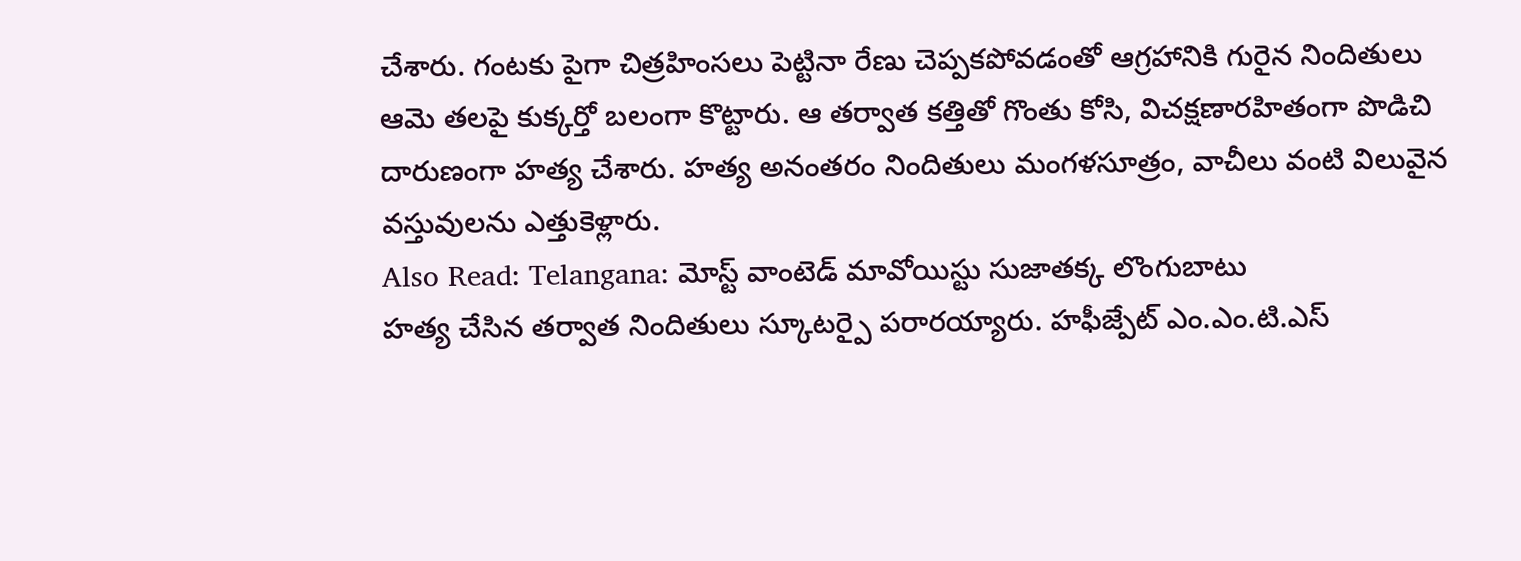చేశారు. గంటకు పైగా చిత్రహింసలు పెట్టినా రేణు చెప్పకపోవడంతో ఆగ్రహానికి గురైన నిందితులు ఆమె తలపై కుక్కర్తో బలంగా కొట్టారు. ఆ తర్వాత కత్తితో గొంతు కోసి, విచక్షణారహితంగా పొడిచి దారుణంగా హత్య చేశారు. హత్య అనంతరం నిందితులు మంగళసూత్రం, వాచీలు వంటి విలువైన వస్తువులను ఎత్తుకెళ్లారు.
Also Read: Telangana: మోస్ట్ వాంటెడ్ మావోయిస్టు సుజాతక్క లొంగుబాటు
హత్య చేసిన తర్వాత నిందితులు స్కూటర్పై పరారయ్యారు. హఫీజ్పేట్ ఎం.ఎం.టి.ఎస్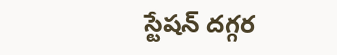స్టేషన్ దగ్గర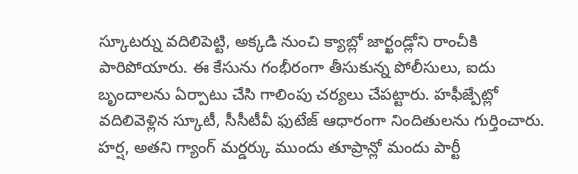స్కూటర్ను వదిలిపెట్టి, అక్కడి నుంచి క్యాబ్లో జార్ఖండ్లోని రాంచీకి పారిపోయారు. ఈ కేసును గంభీరంగా తీసుకున్న పోలీసులు, ఐదు బృందాలను ఏర్పాటు చేసి గాలింపు చర్యలు చేపట్టారు. హఫీజ్పేట్లో వదిలివెళ్లిన స్కూటీ, సీసీటీవీ ఫుటేజ్ ఆధారంగా నిందితులను గుర్తించారు.
హర్ష, అతని గ్యాంగ్ మర్డర్కు ముందు తూప్రాన్లో మందు పార్టీ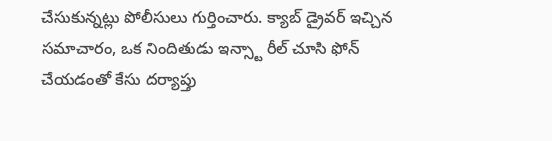చేసుకున్నట్లు పోలీసులు గుర్తించారు. క్యాబ్ డ్రైవర్ ఇచ్చిన సమాచారం, ఒక నిందితుడు ఇన్స్టా రీల్ చూసి ఫోన్ చేయడంతో కేసు దర్యాప్తు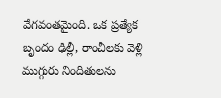వేగవంతమైంది. ఒక ప్రత్యేక బృందం ఢిల్లీ, రాంచీలకు వెళ్లి ముగ్గురు నిందితులను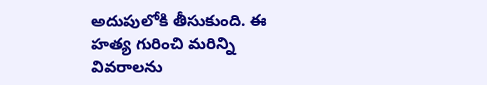అదుపులోకి తీసుకుంది. ఈ హత్య గురించి మరిన్ని వివరాలను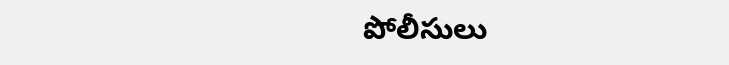పోలీసులు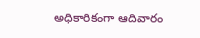అధికారికంగా ఆదివారం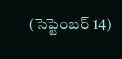(సెప్టెంబర్ 14)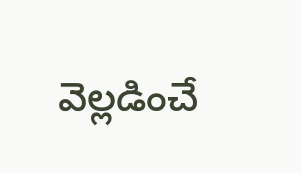వెల్లడించే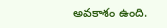అవకాశం ఉంది.